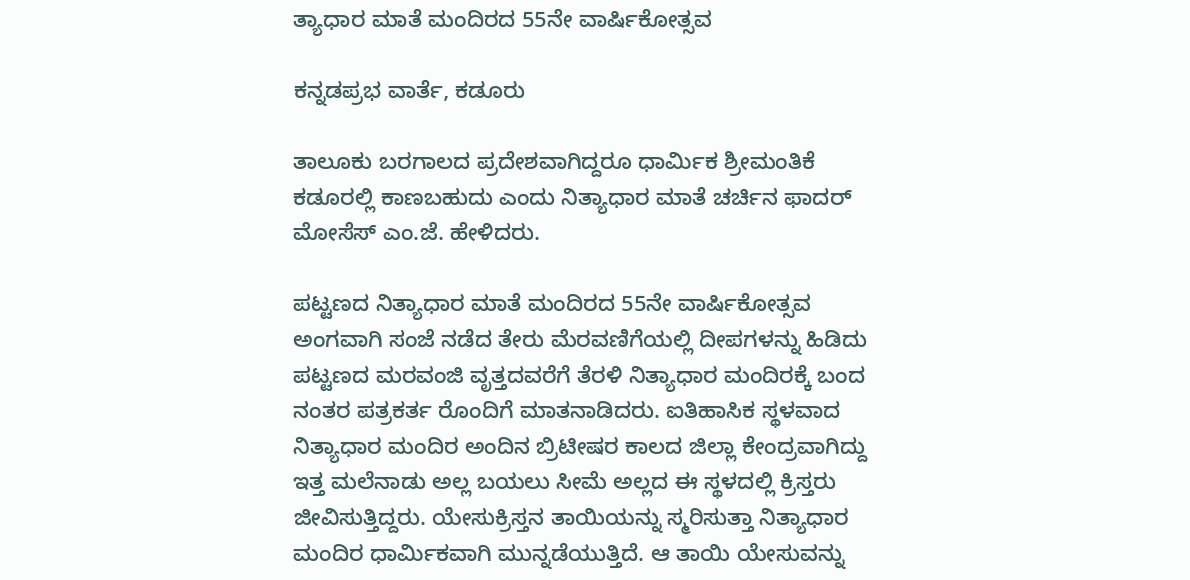ತ್ಯಾಧಾರ ಮಾತೆ ಮಂದಿರದ 55ನೇ ವಾರ್ಷಿಕೋತ್ಸವ

ಕನ್ನಡಪ್ರಭ ವಾರ್ತೆ, ಕಡೂರು

ತಾಲೂಕು ಬರಗಾಲದ ಪ್ರದೇಶವಾಗಿದ್ದರೂ ಧಾರ್ಮಿಕ ಶ್ರೀಮಂತಿಕೆ ಕಡೂರಲ್ಲಿ ಕಾಣಬಹುದು ಎಂದು ನಿತ್ಯಾಧಾರ ಮಾತೆ ಚರ್ಚಿನ ಫಾದರ್ ಮೋಸೆಸ್ ಎಂ.ಜೆ. ಹೇಳಿದರು.

ಪಟ್ಟಣದ ನಿತ್ಯಾಧಾರ ಮಾತೆ ಮಂದಿರದ 55ನೇ ವಾರ್ಷಿಕೋತ್ಸವ ಅಂಗವಾಗಿ ಸಂಜೆ ನಡೆದ ತೇರು ಮೆರವಣಿಗೆಯಲ್ಲಿ ದೀಪಗಳನ್ನು ಹಿಡಿದು ಪಟ್ಟಣದ ಮರವಂಜಿ ವೃತ್ತದವರೆಗೆ ತೆರಳಿ ನಿತ್ಯಾಧಾರ ಮಂದಿರಕ್ಕೆ ಬಂದ ನಂತರ ಪತ್ರಕರ್ತ ರೊಂದಿಗೆ ಮಾತನಾಡಿದರು. ಐತಿಹಾಸಿಕ ಸ್ಥಳವಾದ ನಿತ್ಯಾಧಾರ ಮಂದಿರ ಅಂದಿನ ಬ್ರಿಟೀಷರ ಕಾಲದ ಜಿಲ್ಲಾ ಕೇಂದ್ರವಾಗಿದ್ದು ಇತ್ತ ಮಲೆನಾಡು ಅಲ್ಲ ಬಯಲು ಸೀಮೆ ಅಲ್ಲದ ಈ ಸ್ಥಳದಲ್ಲಿ ಕ್ರಿಸ್ತರು ಜೀವಿಸುತ್ತಿದ್ದರು. ಯೇಸುಕ್ರಿಸ್ತನ ತಾಯಿಯನ್ನು ಸ್ಮರಿಸುತ್ತಾ ನಿತ್ಯಾಧಾರ ಮಂದಿರ ಧಾರ್ಮಿಕವಾಗಿ ಮುನ್ನಡೆಯುತ್ತಿದೆ. ಆ ತಾಯಿ ಯೇಸುವನ್ನು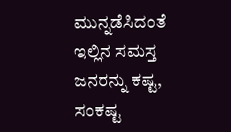ಮುನ್ನಡೆಸಿದಂತೆ ಇಲ್ಲಿನ ಸಮಸ್ತ ಜನರನ್ನು ಕಷ್ಟ, ಸಂಕಷ್ಟ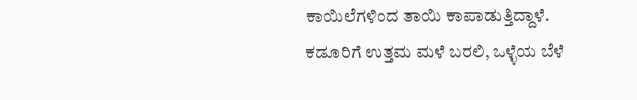ಕಾಯಿಲೆಗಳಿಂದ ತಾಯಿ ಕಾಪಾಡುತ್ತಿದ್ದಾಳೆ. ಕಡೂರಿಗೆ ಉತ್ತಮ ಮಳೆ ಬರಲಿ, ಒಳ್ಳೆಯ ಬೆಳೆ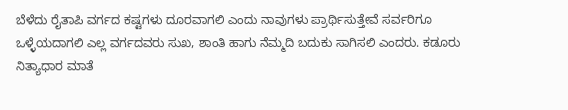ಬೆಳೆದು ರೈತಾಪಿ ವರ್ಗದ ಕಷ್ಟಗಳು ದೂರವಾಗಲಿ ಎಂದು ನಾವುಗಳು ಪ್ರಾರ್ಥಿಸುತ್ತೇವೆ ಸರ್ವರಿಗೂ ಒಳ್ಳೆಯದಾಗಲಿ ಎಲ್ಲ ವರ್ಗದವರು ಸುಖ, ಶಾಂತಿ ಹಾಗು ನೆಮ್ಮದಿ ಬದುಕು ಸಾಗಿಸಲಿ ಎಂದರು. ಕಡೂರು ನಿತ್ಯಾಧಾರ ಮಾತೆ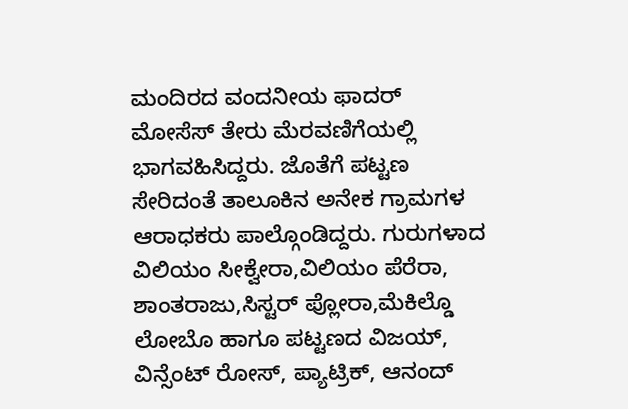ಮಂದಿರದ ವಂದನೀಯ ಫಾದರ್ ಮೋಸೆಸ್ ತೇರು ಮೆರವಣಿಗೆಯಲ್ಲಿ ಭಾಗವಹಿಸಿದ್ದರು. ಜೊತೆಗೆ ಪಟ್ಟಣ ಸೇರಿದಂತೆ ತಾಲೂಕಿನ ಅನೇಕ ಗ್ರಾಮಗಳ ಆರಾಧಕರು ಪಾಲ್ಗೊಂಡಿದ್ದರು. ಗುರುಗಳಾದ ವಿಲಿಯಂ ಸೀಕ್ವೇರಾ,ವಿಲಿಯಂ ಪೆರೆರಾ, ಶಾಂತರಾಜು,ಸಿಸ್ಟರ್ ಪ್ಲೋರಾ,ಮೆಕಿಲ್ಡೊ ಲೋಬೊ ಹಾಗೂ ಪಟ್ಟಣದ ವಿಜಯ್, ವಿನ್ಸೆಂಟ್ ರೋಸ್, ಪ್ಯಾಟ್ರಿಕ್, ಆನಂದ್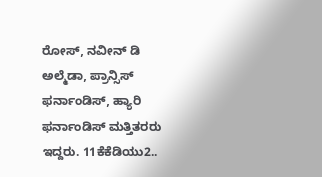ರೋಸ್, ನವೀನ್ ಡಿ ಅಲ್ಮೆಡಾ, ಪ್ರಾನ್ಸಿಸ್ ಫರ್ನಾಂಡಿಸ್, ಹ್ಯಾರಿ ಫರ್ನಾಂಡಿಸ್ ಮತ್ತಿತರರು ಇದ್ದರು. 11ಕೆಕೆಡಿಯು2..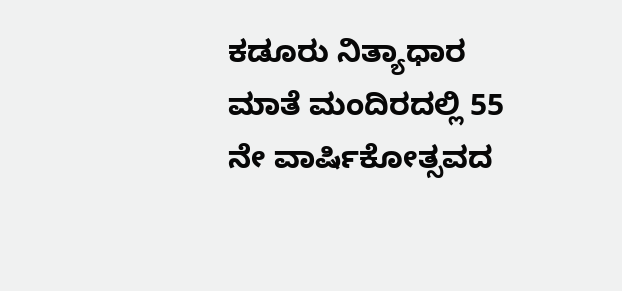ಕಡೂರು ನಿತ್ಯಾಧಾರ ಮಾತೆ ಮಂದಿರದಲ್ಲಿ 55 ನೇ ವಾರ್ಷಿಕೋತ್ಸವದ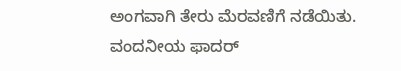ಅಂಗವಾಗಿ ತೇರು ಮೆರವಣಿಗೆ ನಡೆಯಿತು. ವಂದನೀಯ ಫಾದರ್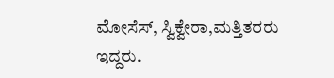ಮೋಸೆಸ್, ಸ್ವಿಕ್ವೇರಾ,ಮತ್ತಿತರರು ಇದ್ದರು.